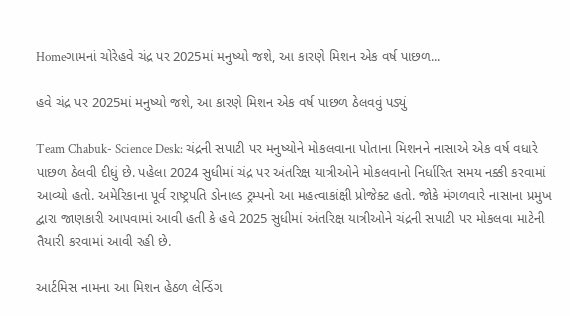Homeગામનાં ચોરેહવે ચંદ્ર પર 2025માં મનુષ્યો જશે, આ કારણે મિશન એક વર્ષ પાછળ...

હવે ચંદ્ર પર 2025માં મનુષ્યો જશે, આ કારણે મિશન એક વર્ષ પાછળ ઠેલવવું પડ્યું

Team Chabuk- Science Desk: ચંદ્રની સપાટી પર મનુષ્યોને મોકલવાના પોતાના મિશનને નાસાએ એક વર્ષ વધારે પાછળ ઠેલવી દીધું છે. પહેલા 2024 સુધીમાં ચંદ્ર પર અંતરિક્ષ યાત્રીઓને મોકલવાનો નિર્ધારિત સમય નક્કી કરવામાં આવ્યો હતો. અમેરિકાના પૂર્વ રાષ્ટ્રપતિ ડોનાલ્ડ ટ્રમ્પનો આ મહત્વાકાંક્ષી પ્રોજેક્ટ હતો. જોકે મંગળવારે નાસાના પ્રમુખ દ્વારા જાણકારી આપવામાં આવી હતી કે હવે 2025 સુધીમાં અંતરિક્ષ યાત્રીઓને ચંદ્રની સપાટી પર મોકલવા માટેની તૈયારી કરવામાં આવી રહી છે.

આર્ટમિસ નામના આ મિશન હેઠળ લેન્ડિંગ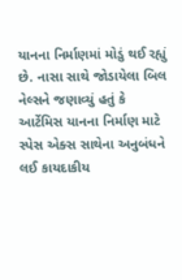યાનના નિર્માણમાં મોડું થઈ રહ્યું છે. નાસા સાથે જોડાયેલા બિલ નેલ્સને જણાવ્યું હતું કે આર્ટેમિસ યાનના નિર્માણ માટે સ્પેસ એક્સ સાથેના અનુબંધને લઈ કાયદાકીય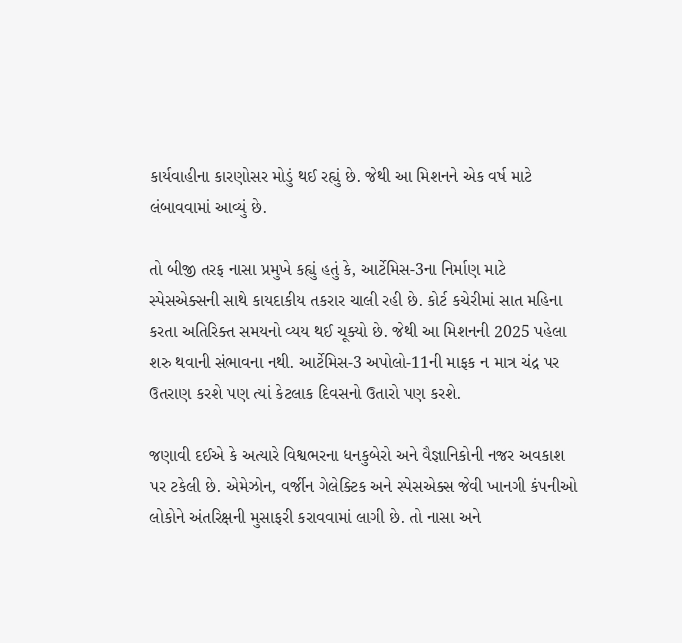કાર્યવાહીના કારણોસર મોડું થઈ રહ્યું છે. જેથી આ મિશનને એક વર્ષ માટે લંબાવવામાં આવ્યું છે.

તો બીજી તરફ નાસા પ્રમુખે કહ્યું હતું કે, આર્ટેમિસ-3ના નિર્માણ માટે સ્પેસએક્સની સાથે કાયદાકીય તકરાર ચાલી રહી છે. કોર્ટ કચેરીમાં સાત મહિના કરતા અતિરિક્ત સમયનો વ્યય થઈ ચૂક્યો છે. જેથી આ મિશનની 2025 પહેલા શરુ થવાની સંભાવના નથી. આર્ટેમિસ-3 અપોલો-11ની માફક ન માત્ર ચંદ્ર પર ઉતરાણ કરશે પણ ત્યાં કેટલાક દિવસનો ઉતારો પણ કરશે.

જણાવી દઈએ કે અત્યારે વિશ્વભરના ધનકુબેરો અને વૈજ્ઞાનિકોની નજર અવકાશ પર ટકેલી છે. એમેઝોન, વર્જીન ગેલેક્ટિક અને સ્પેસએક્સ જેવી ખાનગી કંપનીઓ લોકોને અંતરિક્ષની મુસાફરી કરાવવામાં લાગી છે. તો નાસા અને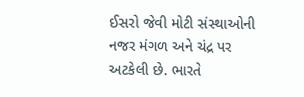ઈસરો જેવી મોટી સંસ્થાઓની નજર મંગળ અને ચંદ્ર પર અટકેલી છે. ભારતે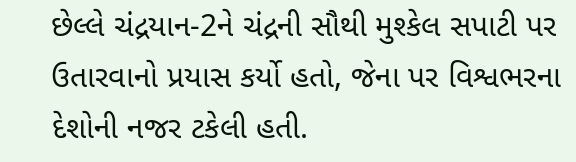છેલ્લે ચંદ્રયાન-2ને ચંદ્રની સૌથી મુશ્કેલ સપાટી પર ઉતારવાનો પ્રયાસ કર્યો હતો, જેના પર વિશ્વભરના દેશોની નજર ટકેલી હતી.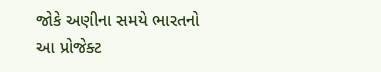જોકે અણીના સમયે ભારતનો આ પ્રોજેક્ટ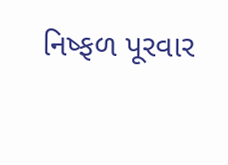નિષ્ફળ પૂરવાર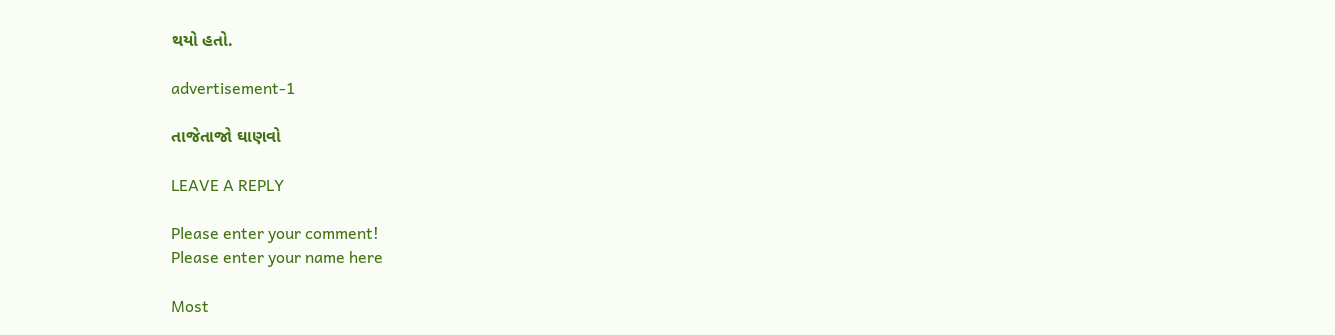થયો હતો.

advertisement-1

તાજેતાજો ઘાણવો

LEAVE A REPLY

Please enter your comment!
Please enter your name here

Most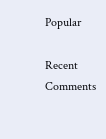Popular

Recent Comments